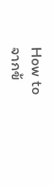How to
จากข้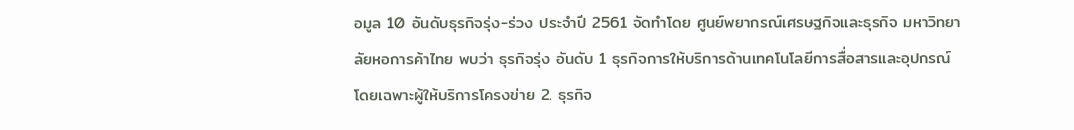อมูล 10 อันดับธุรกิจรุ่ง-ร่วง ประจำปี 2561 จัดทำโดย ศูนย์พยากรณ์เศรษฐกิจและธุรกิจ มหาวิทยาลัยหอการค้าไทย พบว่า ธุรกิจรุ่ง อันดับ 1 ธุรกิจการให้บริการด้านเทคโนโลยีการสื่อสารและอุปกรณ์ โดยเฉพาะผู้ให้บริการโครงข่าย 2. ธุรกิจ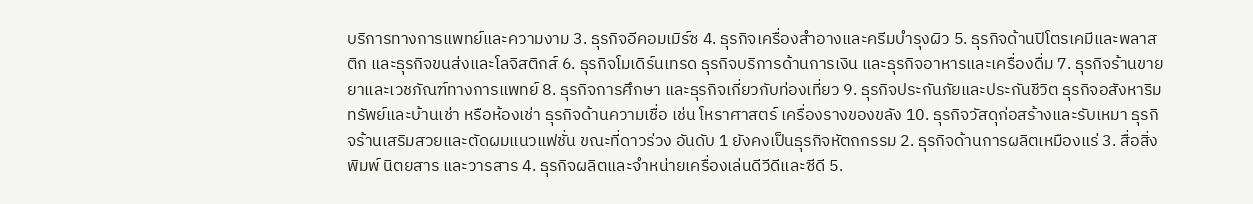บริการทางการแพทย์และความงาม 3. ธุรกิจอีคอมเมิร์ซ 4. ธุรกิจเครื่องสำอางและครีมบำรุงผิว 5. ธุรกิจด้านปิโตรเคมีและพลาสติก และธุรกิจขนส่งและโลจิสติกส์ 6. ธุรกิจโมเดิร์นเทรด ธุรกิจบริการด้านการเงิน และธุรกิจอาหารและเครื่องดื่ม 7. ธุรกิจร้านขายยาและเวชภัณฑ์ทางการแพทย์ 8. ธุรกิจการศึกษา และธุรกิจเกี่ยวกับท่องเที่ยว 9. ธุรกิจประกันภัยและประกันชีวิต ธุรกิจอสังหาริมทรัพย์และบ้านเช่า หรือห้องเช่า ธุรกิจด้านความเชื่อ เช่น โหราศาสตร์ เครื่องรางของขลัง 10. ธุรกิจวัสดุก่อสร้างและรับเหมา ธุรกิจร้านเสริมสวยและตัดผมแนวแฟชั่น ขณะที่ดาวร่วง อันดับ 1 ยังคงเป็นธุรกิจหัตถกรรม 2. ธุรกิจด้านการผลิตเหมืองแร่ 3. สื่อสิ่งพิมพ์ นิตยสาร และวารสาร 4. ธุรกิจผลิตและจำหน่ายเครื่องเล่นดีวีดีและซีดี 5.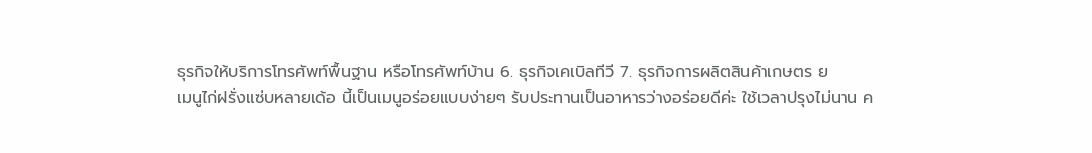ธุรกิจให้บริการโทรศัพท์พื้นฐาน หรือโทรศัพท์บ้าน 6. ธุรกิจเคเบิลทีวี 7. ธุรกิจการผลิตสินค้าเกษตร ย
เมนูไก่ฝรั่งแซ่บหลายเด้อ นี้เป็นเมนูอร่อยแบบง่ายๆ รับประทานเป็นอาหารว่างอร่อยดีค่ะ ใช้เวลาปรุงไม่นาน ค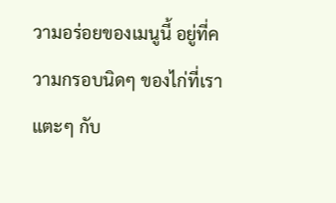วามอร่อยของเมนูนี้ อยู่ที่ความกรอบนิดๆ ของไก่ที่เราแตะๆ กับ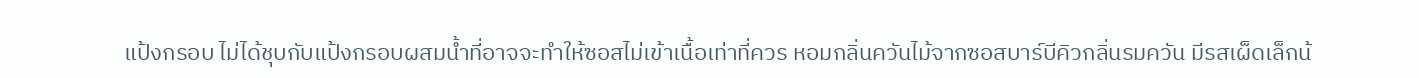แป้งกรอบ ไม่ได้ชุบกับแป้งกรอบผสมน้ำที่อาจจะทำให้ซอสไม่เข้าเนื้อเท่าที่ควร หอมกลิ่นควันไม้จากซอสบาร์บีคิวกลิ่นรมควัน มีรสเผ็ดเล็กน้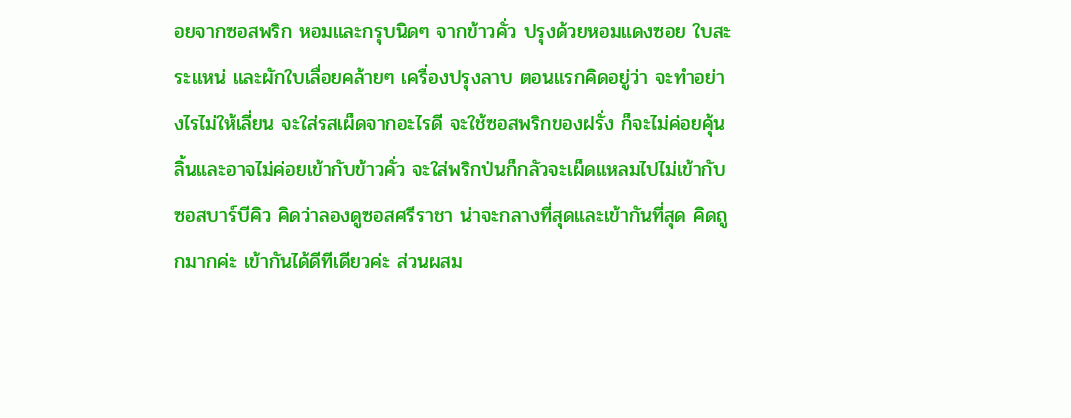อยจากซอสพริก หอมและกรุบนิดๆ จากข้าวคั่ว ปรุงด้วยหอมแดงซอย ใบสะระแหน่ และผักใบเลื่อยคล้ายๆ เครื่องปรุงลาบ ตอนแรกคิดอยู่ว่า จะทำอย่างไรไม่ให้เลี่ยน จะใส่รสเผ็ดจากอะไรดี จะใช้ซอสพริกของฝรั่ง ก็จะไม่ค่อยคุ้นลิ้นและอาจไม่ค่อยเข้ากับข้าวคั่ว จะใส่พริกป่นก็กลัวจะเผ็ดแหลมไปไม่เข้ากับซอสบาร์บีคิว คิดว่าลองดูซอสศรีราชา น่าจะกลางที่สุดและเข้ากันที่สุด คิดถูกมากค่ะ เข้ากันได้ดีทีเดียวค่ะ ส่วนผสม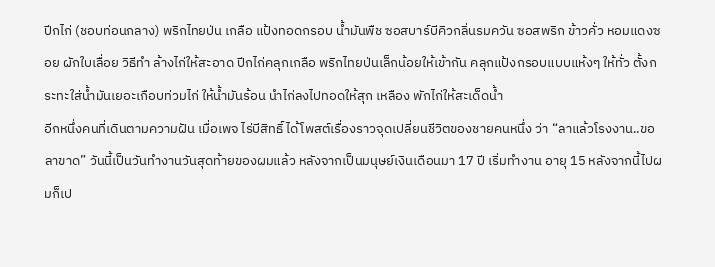ปีกไก่ (ชอบท่อนกลาง) พริกไทยป่น เกลือ แป้งทอดกรอบ น้ำมันพืช ซอสบาร์บีคิวกลิ่นรมควัน ซอสพริก ข้าวคั่ว หอมแดงซอย ผักใบเลื่อย วิธีทำ ล้างไก่ให้สะอาด ปีกไก่คลุกเกลือ พริกไทยป่นเล็กน้อยให้เข้ากัน คลุกแป้งกรอบแบบแห้งๆ ให้ทั่ว ตั้งกระทะใส่น้ำมันเยอะเกือบท่วมไก่ ให้น้ำมันร้อน นำไก่ลงไปทอดให้สุก เหลือง พักไก่ให้สะเด็ดน้ำ
อีกหนึ่งคนที่เดินตามความฝัน เมื่อเพจ ไร่บีสิทธิ์ ได้โพสต์เรื่องราวจุดเปลี่ยนชีวิตของชายคนหนึ่ง ว่า “ลาแล้วโรงงาน..ขอลาขาด” วันนี้เป็นวันทำงานวันสุดท้ายของผมแล้ว หลังจากเป็นมนุษย์เงินเดือนมา 17 ปี เริ่มทำงาน อายุ 15 หลังจากนี้ไปผมก็เป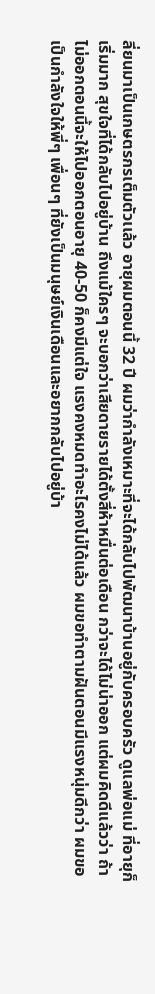ลี่ยนมาเป็นเกษตรกรเต็มตัวเเล้ว อายุผมตอนนี้ 32 ปี ผมว่ากำลังเหมาะที่จะได้กลับไปพัฒนาบ้านอยู่กับครอบครัว ดูแลพ่อแม่ ที่อายุก็เริ่มมาก สุขใจที่ได้กลับไปอยู่บ้าน ถึงแม้ใครๆ จะบอกว่าเสียดายรายได้ตั้งสี่ห้าหมื่นต่อเดือน กว่าจะได้ไม่น่าออก แต่ผมคิดดีแล้วว่า ถ้าไม่ออกตอนนี้จะให้ไปออกตอนอายุ 40-50 ก็คงมีแต่ใจ แรงคงหมดทำอะไรคงไม่ได้แล้ว ผมขอทำตามฝันตอนมีแรงหนุ่มดีกว่า ผมขอเป็นกำลังใจให้พี่ๆ เพื่อนๆ ที่ยังเป็นมนุษย์เงินเดือนและอยากกลับไปอยู่บ้า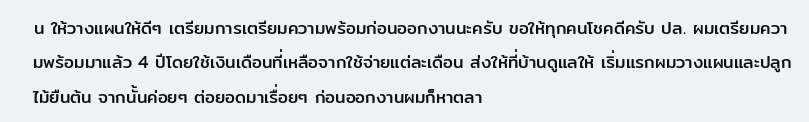น ให้วางแผนให้ดีๆ เตรียมการเตรียมความพร้อมก่อนออกงานนะครับ ขอให้ทุกคนโชคดีครับ ปล. ผมเตรียมความพร้อมมาแล้ว 4 ปีโดยใช้เงินเดือนที่เหลือจากใช้จ่ายแต่ละเดือน ส่งให้ที่บ้านดูแลให้ เริ่มแรกผมวางแผนและปลูกไม้ยืนต้น จากนั้นค่อยๆ ต่อยอดมาเรื่อยๆ ก่อนออกงานผมก็หาตลา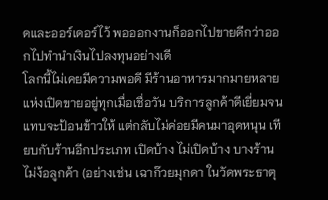ดและออร์เดอร์ไว้ พอออกงานก็ออกไปขายดีกว่าออกไปทำนำเงินไปลงทุนอย่างเดี
โลกนี้ไม่เคยมีความพอดี มีร้านอาหารมากมายหลายแห่งเปิดขายอยู่ทุกเมื่อเชื่อวัน บริการลูกค้าดีเยี่ยมจนแทบจะป้อนข้าวให้ แต่กลับไม่ค่อยมีคนมาอุดหนุน เทียบกับร้านอีกประเภท เปิดบ้าง ไม่เปิดบ้าง บางร้านไม่ง้อลูกค้า (อย่างเช่น เฉาก๊วยมุกดา ในวัดพระธาตุ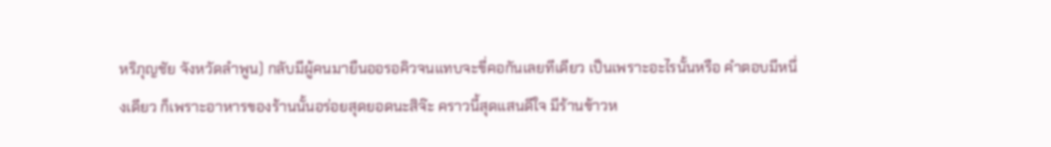หริภุญชัย จังหวัดลำพูน) กลับมีผู้คนมายืนออรอคิวจนแทบจะขี่คอกันเลยทีเดียว เป็นเพราะอะไรนั้นหรือ คำตอบมีหนึ่งเดียว ก็เพราะอาหารของร้านนั้นอร่อยสุดยอดนะสิจ๊ะ คราวนี้สุดแสนดีใจ มีร้านข้าวห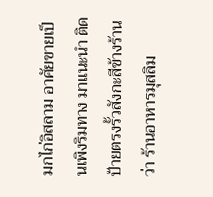มกไก่อิสลาม อาศัยขายเป็นเพิงริมทาง มาแนะนำ ติดป้ายตรงรั้วสังกะสีข้างร้านว่า ร้านอาหารมุสลิม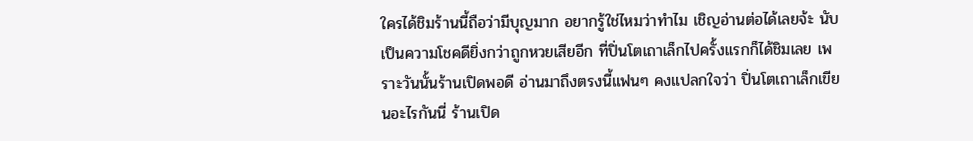ใครได้ชิมร้านนี้ถือว่ามีบุญมาก อยากรู้ใช่ไหมว่าทำไม เชิญอ่านต่อได้เลยจ้ะ นับเป็นความโชคดียิ่งกว่าถูกหวยเสียอีก ที่ปิ่นโตเถาเล็กไปครั้งแรกก็ได้ชิมเลย เพราะวันนั้นร้านเปิดพอดี อ่านมาถึงตรงนี้แฟนๆ คงแปลกใจว่า ปิ่นโตเถาเล็กเขียนอะไรกันนี่ ร้านเปิด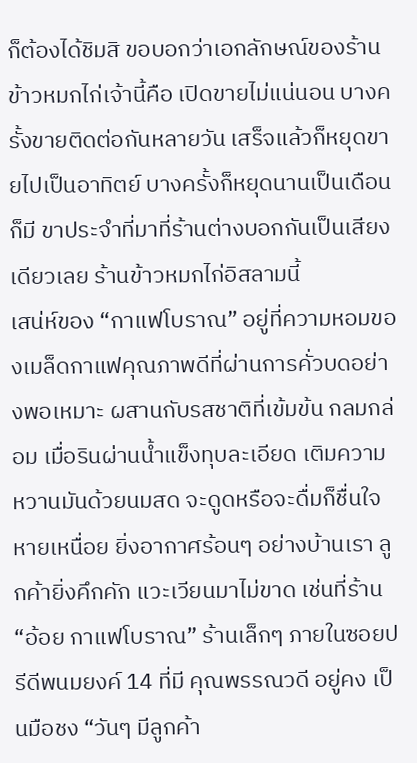ก็ต้องได้ชิมสิ ขอบอกว่าเอกลักษณ์ของร้านข้าวหมกไก่เจ้านี้คือ เปิดขายไม่แน่นอน บางครั้งขายติดต่อกันหลายวัน เสร็จแล้วก็หยุดขายไปเป็นอาทิตย์ บางครั้งก็หยุดนานเป็นเดือนก็มี ขาประจำที่มาที่ร้านต่างบอกกันเป็นเสียงเดียวเลย ร้านข้าวหมกไก่อิสลามนี้
เสน่ห์ของ “กาแฟโบราณ” อยู่ที่ความหอมของเมล็ดกาแฟคุณภาพดีที่ผ่านการคั่วบดอย่างพอเหมาะ ผสานกับรสชาติที่เข้มข้น กลมกล่อม เมื่อรินผ่านน้ำแข็งทุบละเอียด เติมความหวานมันด้วยนมสด จะดูดหรือจะดื่มก็ชื่นใจ หายเหนื่อย ยิ่งอากาศร้อนๆ อย่างบ้านเรา ลูกค้ายิ่งคึกคัก แวะเวียนมาไม่ขาด เช่นที่ร้าน “อ้อย กาแฟโบราณ” ร้านเล็กๆ ภายในซอยปรีดีพนมยงค์ 14 ที่มี คุณพรรณวดี อยู่คง เป็นมือชง “วันๆ มีลูกค้า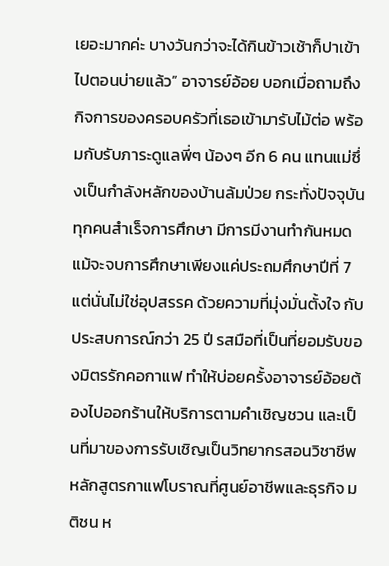เยอะมากค่ะ บางวันกว่าจะได้กินข้าวเช้าก็ปาเข้าไปตอนบ่ายแล้ว” อาจารย์อ้อย บอกเมื่อถามถึงกิจการของครอบครัวที่เธอเข้ามารับไม้ต่อ พร้อมกับรับภาระดูแลพี่ๆ น้องๆ อีก 6 คน แทนแม่ซึ่งเป็นกำลังหลักของบ้านล้มป่วย กระทั่งปัจจุบันทุกคนสำเร็จการศึกษา มีการมีงานทำกันหมด แม้จะจบการศึกษาเพียงแค่ประถมศึกษาปีที่ 7 แต่นั่นไม่ใช่อุปสรรค ด้วยความที่มุ่งมั่นตั้งใจ กับประสบการณ์กว่า 25 ปี รสมือที่เป็นที่ยอมรับของมิตรรักคอกาแฟ ทำให้บ่อยครั้งอาจารย์อ้อยต้องไปออกร้านให้บริการตามคำเชิญชวน และเป็นที่มาของการรับเชิญเป็นวิทยากรสอนวิชาชีพหลักสูตรกาแฟโบราณที่ศูนย์อาชีพและธุรกิจ มติชน ห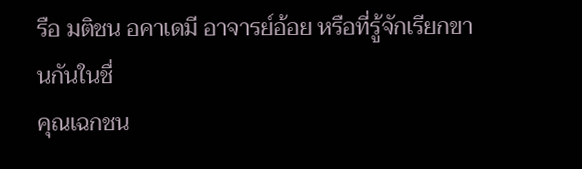รือ มติชน อคาเดมี อาจารย์อ้อย หรือที่รู้จักเรียกขานกันในชื่
คุณเฉกชน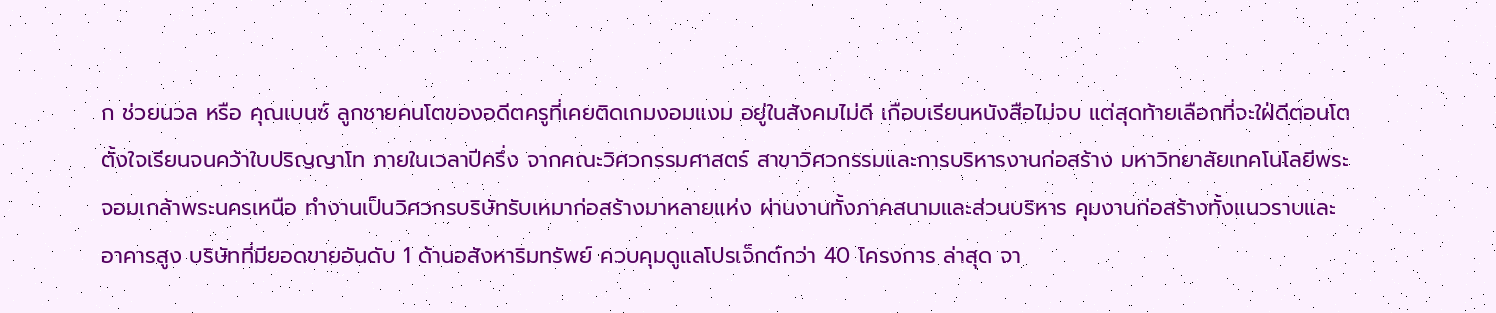ก ช่วยนวล หรือ คุณเบนซ์ ลูกชายคนโตของอดีตครูที่เคยติดเกมงอมแงม อยู่ในสังคมไม่ดี เกือบเรียนหนังสือไม่จบ แต่สุดท้ายเลือกที่จะใฝ่ดีตอนโต ตั้งใจเรียนจนคว้าใบปริญญาโท ภายในเวลาปีครึ่ง จากคณะวิศวกรรมศาสตร์ สาขาวิศวกรรมและการบริหารงานก่อสร้าง มหาวิทยาลัยเทคโนโลยีพระจอมเกล้าพระนครเหนือ ทำงานเป็นวิศวกรบริษัทรับเหมาก่อสร้างมาหลายแห่ง ผ่านงานทั้งภาคสนามและส่วนบริหาร คุมงานก่อสร้างทั้งแนวราบและอาคารสูง บริษัทที่มียอดขายอันดับ 1 ด้านอสังหาริมทรัพย์ ควบคุมดูแลโปรเจ็กต์กว่า 40 โครงการ ล่าสุด จา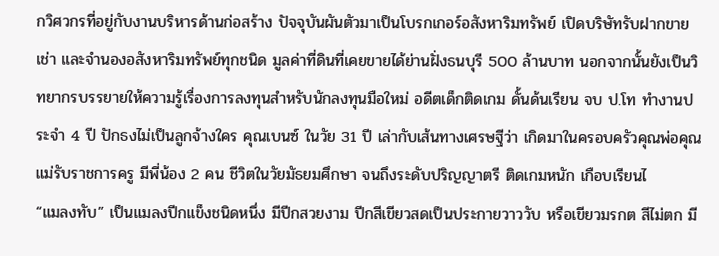กวิศวกรที่อยู่กับงานบริหารด้านก่อสร้าง ปัจจุบันผันตัวมาเป็นโบรกเกอร์อสังหาริมทรัพย์ เปิดบริษัทรับฝากขาย เช่า และจำนองอสังหาริมทรัพย์ทุกชนิด มูลค่าที่ดินที่เคยขายได้ย่านฝั่งธนบุรี 500 ล้านบาท นอกจากนั้นยังเป็นวิทยากรบรรยายให้ความรู้เรื่องการลงทุนสำหรับนักลงทุนมือใหม่ อดีตเด็กติดเกม ดั้นด้นเรียน จบ ป.โท ทำงานประจำ 4 ปี ปักธงไม่เป็นลูกจ้างใคร คุณเบนซ์ ในวัย 31 ปี เล่ากับเส้นทางเศรษฐีว่า เกิดมาในครอบครัวคุณพ่อคุณแม่รับราชการครู มีพี่น้อง 2 คน ชีวิตในวัยมัธยมศึกษา จนถึงระดับปริญญาตรี ติดเกมหนัก เกือบเรียนไ
“แมลงทับ” เป็นแมลงปีกแข็งชนิดหนึ่ง มีปีกสวยงาม ปีกสีเขียวสดเป็นประกายวาววับ หรือเขียวมรกต สีไม่ตก มี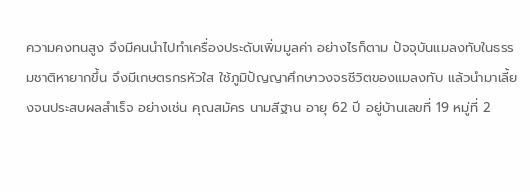ความคงทนสูง จึงมีคนนำไปทำเครื่องประดับเพิ่มมูลค่า อย่างไรก็ตาม ปัจจุบันแมลงทับในธรรมชาติหายากขึ้น จึงมีเกษตรกรหัวใส ใช้ภูมิปัญญาศึกษาวงจรชีวิตของแมลงทับ แล้วนำมาเลี้ยงจนประสบผลสำเร็จ อย่างเช่น คุณสมัคร นามสีฐาน อายุ 62 ปี อยู่บ้านเลขที่ 19 หมู่ที่ 2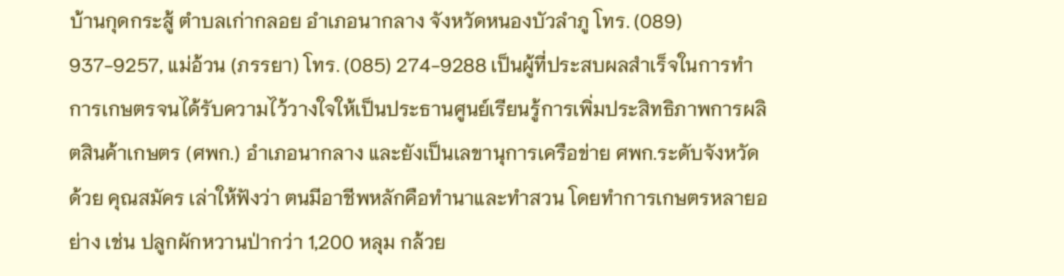บ้านกุดกระสู้ ตำบลเก่ากลอย อำเภอนากลาง จังหวัดหนองบัวลำภู โทร. (089) 937-9257, แม่อ้วน (ภรรยา) โทร. (085) 274-9288 เป็นผู้ที่ประสบผลสำเร็จในการทำการเกษตรจนได้รับความไว้วางใจให้เป็นประธานศูนย์เรียนรู้การเพิ่มประสิทธิภาพการผลิตสินค้าเกษตร (ศพก.) อำเภอนากลาง และยังเป็นเลขานุการเครือข่าย ศพก.ระดับจังหวัดด้วย คุณสมัคร เล่าให้ฟังว่า ตนมีอาชีพหลักคือทำนาและทำสวน โดยทำการเกษตรหลายอย่าง เช่น ปลูกผักหวานป่ากว่า 1,200 หลุม กล้วย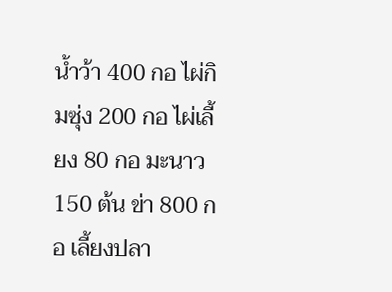น้ำว้า 400 กอ ไผ่กิมซุ่ง 200 กอ ไผ่เลี้ยง 80 กอ มะนาว 150 ต้น ข่า 800 กอ เลี้ยงปลา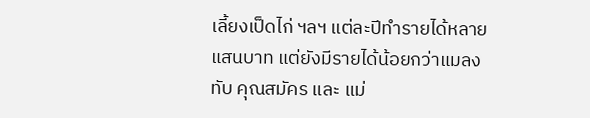เลี้ยงเป็ดไก่ ฯลฯ แต่ละปีทำรายได้หลายแสนบาท แต่ยังมีรายได้น้อยกว่าแมลงทับ คุณสมัคร และ แม่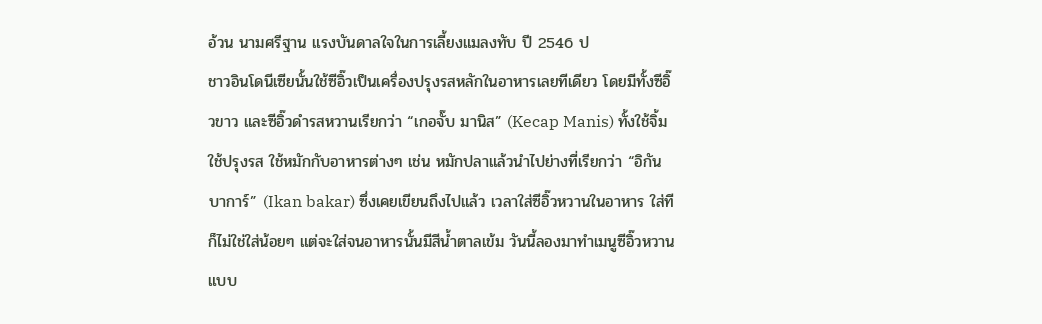อ้วน นามศรีฐาน แรงบันดาลใจในการเลี้ยงแมลงทับ ปี 2546 ป
ชาวอินโดนีเซียนั้นใช้ซีอิ๊วเป็นเครื่องปรุงรสหลักในอาหารเลยทีเดียว โดยมีทั้งซีอิ๊วขาว และซีอิ๊วดำรสหวานเรียกว่า “เกอจั๊บ มานิส” (Kecap Manis) ทั้งใช้จิ้ม ใช้ปรุงรส ใช้หมักกับอาหารต่างๆ เช่น หมักปลาแล้วนำไปย่างที่เรียกว่า “อิกัน บาการ์” (Ikan bakar) ซึ่งเคยเขียนถึงไปแล้ว เวลาใส่ซีอิ๊วหวานในอาหาร ใส่ทีก็ไม่ใช่ใส่น้อยๆ แต่จะใส่จนอาหารนั้นมีสีน้ำตาลเข้ม วันนี้ลองมาทำเมนูซีอิ๊วหวานแบบ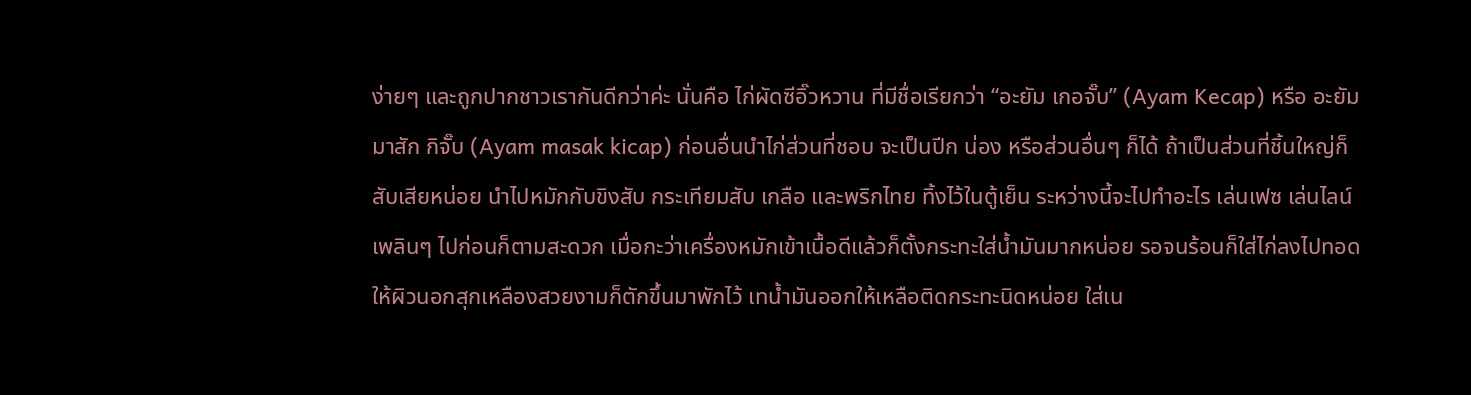ง่ายๆ และถูกปากชาวเรากันดีกว่าค่ะ นั่นคือ ไก่ผัดซีอิ๊วหวาน ที่มีชื่อเรียกว่า “อะยัม เกอจั๊บ” (Ayam Kecap) หรือ อะยัม มาสัก กิจั๊บ (Ayam masak kicap) ก่อนอื่นนำไก่ส่วนที่ชอบ จะเป็นปีก น่อง หรือส่วนอื่นๆ ก็ได้ ถ้าเป็นส่วนที่ชิ้นใหญ่ก็สับเสียหน่อย นำไปหมักกับขิงสับ กระเทียมสับ เกลือ และพริกไทย ทิ้งไว้ในตู้เย็น ระหว่างนี้จะไปทำอะไร เล่นเฟซ เล่นไลน์เพลินๆ ไปก่อนก็ตามสะดวก เมื่อกะว่าเครื่องหมักเข้าเนื้อดีแล้วก็ตั้งกระทะใส่น้ำมันมากหน่อย รอจนร้อนก็ใส่ไก่ลงไปทอดให้ผิวนอกสุกเหลืองสวยงามก็ตักขึ้นมาพักไว้ เทน้ำมันออกให้เหลือติดกระทะนิดหน่อย ใส่เน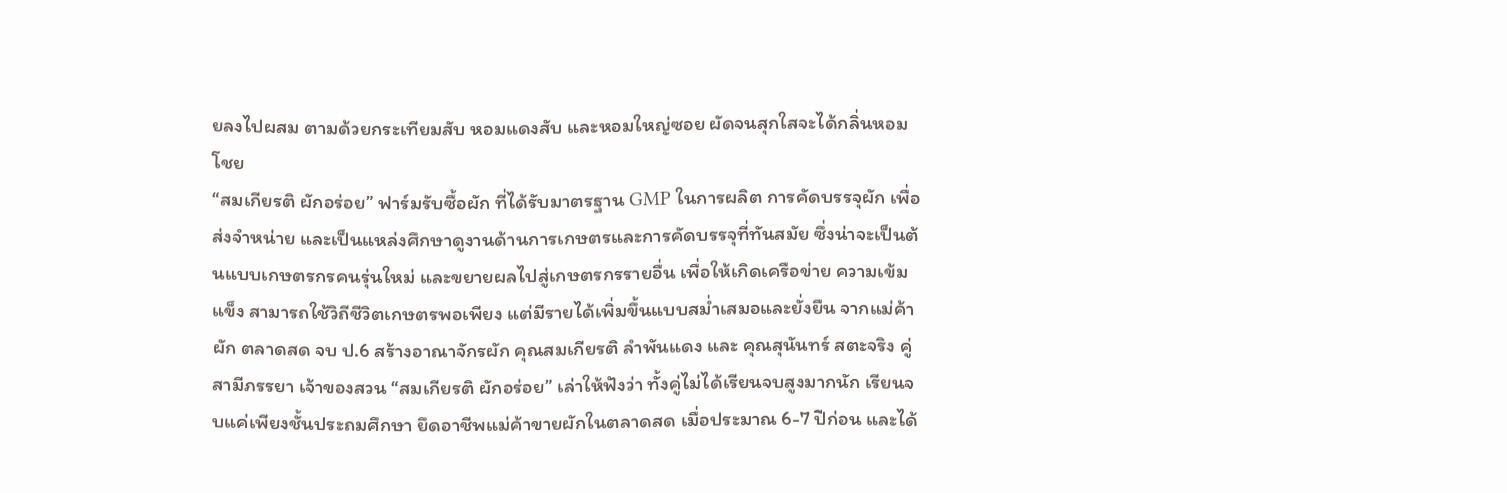ยลงไปผสม ตามด้วยกระเทียมสับ หอมแดงสับ และหอมใหญ่ซอย ผัดจนสุกใสจะได้กลิ่นหอมโชย
“สมเกียรติ ผักอร่อย” ฟาร์มรับซื้อผัก ที่ได้รับมาตรฐาน GMP ในการผลิต การคัดบรรจุผัก เพื่อส่งจำหน่าย และเป็นแหล่งศึกษาดูงานด้านการเกษตรและการคัดบรรจุที่ทันสมัย ซึ่งน่าจะเป็นต้นแบบเกษตรกรคนรุ่นใหม่ และขยายผลไปสู่เกษตรกรรายอื่น เพื่อให้เกิดเครือข่าย ความเข้มแข็ง สามารถใช้วิถีชีวิตเกษตรพอเพียง แต่มีรายได้เพิ่มขึ้นแบบสม่ำเสมอและยั่งยืน จากแม่ค้าผัก ตลาดสด จบ ป.6 สร้างอาณาจักรผัก คุณสมเกียรติ ลำพันแดง และ คุณสุนันทร์ สตะจริง คู่สามีภรรยา เจ้าของสวน “สมเกียรติ ผักอร่อย” เล่าให้ฟังว่า ทั้งคู่ไม่ได้เรียนจบสูงมากนัก เรียนจบแค่เพียงชั้นประถมศึกษา ยึดอาชีพแม่ค้าขายผักในตลาดสด เมื่อประมาณ 6-7 ปีก่อน และได้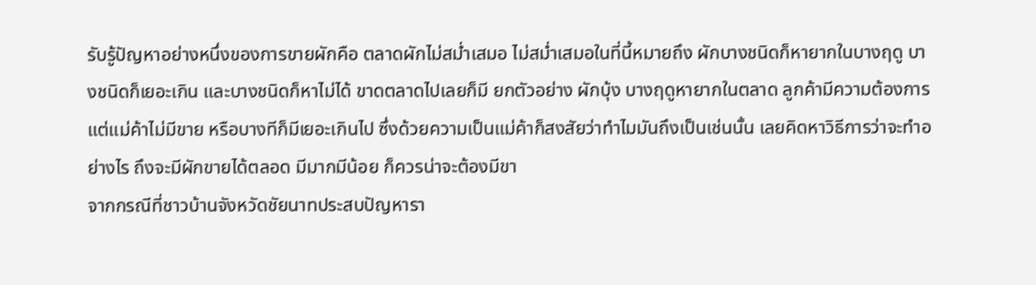รับรู้ปัญหาอย่างหนึ่งของการขายผักคือ ตลาดผักไม่สม่ำเสมอ ไม่สม่ำเสมอในที่นี้หมายถึง ผักบางชนิดก็หายากในบางฤดู บางชนิดก็เยอะเกิน และบางชนิดก็หาไม่ได้ ขาดตลาดไปเลยก็มี ยกตัวอย่าง ผักบุ้ง บางฤดูหายากในตลาด ลูกค้ามีความต้องการ แต่แม่ค้าไม่มีขาย หรือบางทีก็มีเยอะเกินไป ซึ่งด้วยความเป็นแม่ค้าก็สงสัยว่าทำไมมันถึงเป็นเช่นนั้น เลยคิดหาวิธีการว่าจะทำอย่างไร ถึงจะมีผักขายได้ตลอด มีมากมีน้อย ก็ควรน่าจะต้องมีขา
จากกรณีที่ชาวบ้านจังหวัดชัยนาทประสบปัญหารา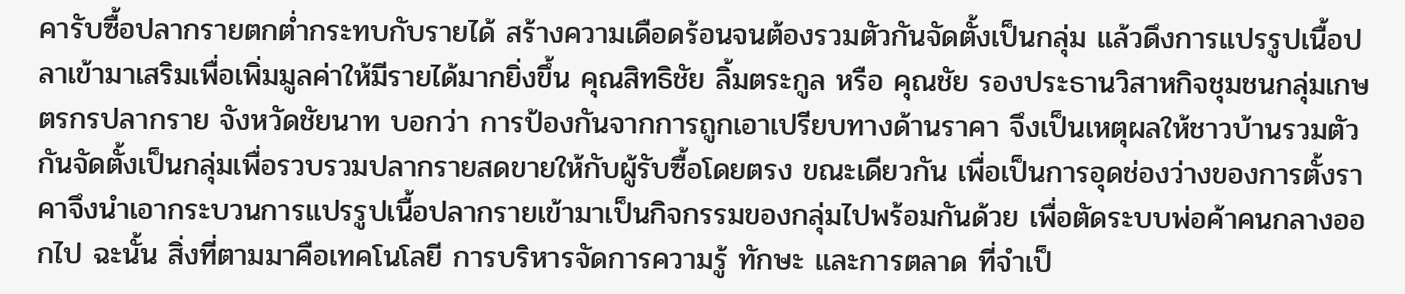คารับซื้อปลากรายตกต่ำกระทบกับรายได้ สร้างความเดือดร้อนจนต้องรวมตัวกันจัดตั้งเป็นกลุ่ม แล้วดึงการแปรรูปเนื้อปลาเข้ามาเสริมเพื่อเพิ่มมูลค่าให้มีรายได้มากยิ่งขึ้น คุณสิทธิชัย ลิ้มตระกูล หรือ คุณชัย รองประธานวิสาหกิจชุมชนกลุ่มเกษตรกรปลากราย จังหวัดชัยนาท บอกว่า การป้องกันจากการถูกเอาเปรียบทางด้านราคา จึงเป็นเหตุผลให้ชาวบ้านรวมตัวกันจัดตั้งเป็นกลุ่มเพื่อรวบรวมปลากรายสดขายให้กับผู้รับซื้อโดยตรง ขณะเดียวกัน เพื่อเป็นการอุดช่องว่างของการตั้งราคาจึงนำเอากระบวนการแปรรูปเนื้อปลากรายเข้ามาเป็นกิจกรรมของกลุ่มไปพร้อมกันด้วย เพื่อตัดระบบพ่อค้าคนกลางออกไป ฉะนั้น สิ่งที่ตามมาคือเทคโนโลยี การบริหารจัดการความรู้ ทักษะ และการตลาด ที่จำเป็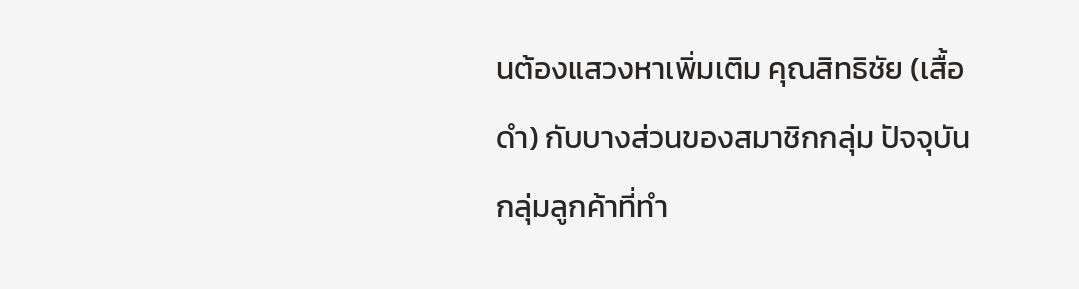นต้องแสวงหาเพิ่มเติม คุณสิทธิชัย (เสื้อดำ) กับบางส่วนของสมาชิกกลุ่ม ปัจจุบันกลุ่มลูกค้าที่ทำ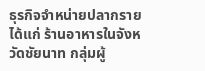ธุรกิจจำหน่ายปลากราย ได้แก่ ร้านอาหารในจังหวัดชัยนาท กลุ่มผู้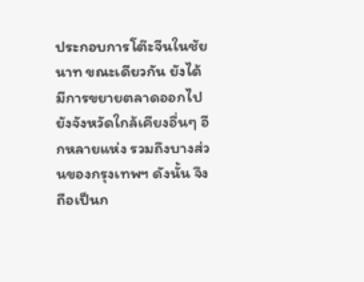ประกอบการโต๊ะจีนในชัยนาท ขณะเดียวกัน ยังได้มีการขยายตลาดออกไปยังจังหวัดใกล้เคียงอื่นๆ อีกหลายแห่ง รวมถึงบางส่วนของกรุงเทพฯ ดังนั้น จึงถือเป็นก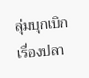ลุ่มบุกเบิกเรื่องปลา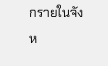กรายในจังห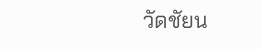วัดชัยน